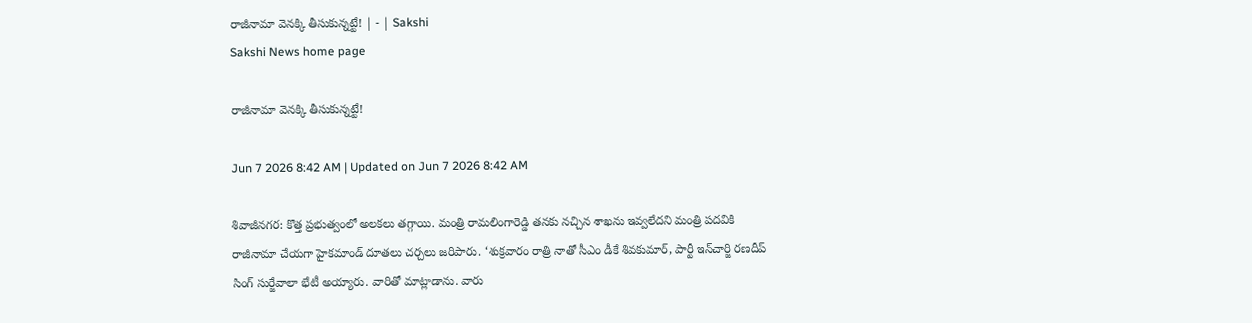రాజీనామా వెనక్కి తీసుకున్నట్టే! | - | Sakshi
Sakshi News home page

రాజీనామా వెనక్కి తీసుకున్నట్టే!

Jun 7 2026 8:42 AM | Updated on Jun 7 2026 8:42 AM

శివాజీనగర: కొత్త ప్రభుత్వంలో అలకలు తగ్గాయి. మంత్రి రామలింగారెడ్డి తనకు నచ్చిన శాఖను ఇవ్వలేదని మంత్రి పదవికి రాజీనామా చేయగా హైకమాండ్‌ దూతలు చర్చలు జరిపారు. ‘శుక్రవారం రాత్రి నాతో సీఎం డీకే శివకుమార్‌, పార్టీ ఇన్‌చార్జి రణదీప్‌ సింగ్‌ సుర్జేవాలా భేటీ అయ్యారు. వారితో మాట్లాడాను. వారు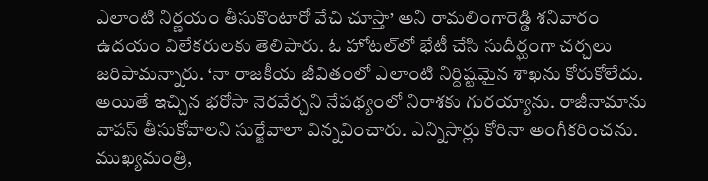ఎలాంటి నిర్ణయం తీసుకొంటారో వేచి చూస్తా’ అని రామలింగారెడ్డి శనివారం ఉదయం విలేకరులకు తెలిపారు. ఓ హోటల్‌లో భేటీ చేసి సుదీర్ఘంగా చర్చలు జరిపామన్నారు. ‘నా రాజకీయ జీవితంలో ఎలాంటి నిర్దిష్టమైన శాఖను కోరుకోలేదు. అయితే ఇచ్చిన భరోసా నెరవేర్చని నేపథ్యంలో నిరాశకు గురయ్యాను. రాజీనామాను వాపస్‌ తీసుకోవాలని సుర్జేవాలా విన్నవించారు. ఎన్నిసార్లు కోరినా అంగీకరించను. ముఖ్యమంత్రి,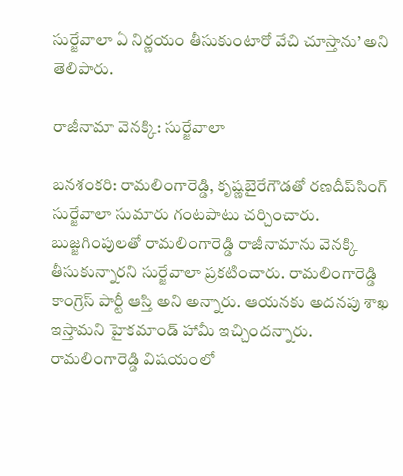సుర్జేవాలా ఏ నిర్ణయం తీసుకుంటారో వేచి చూస్తాను’ అని తెలిపారు.

రాజీనామా వెనక్కి: సుర్జేవాలా

బనశంకరి: రామలింగారెడ్డి, కృష్ణబైరేగౌడతో రణదీప్‌సింగ్‌ సుర్జేవాలా సుమారు గంటపాటు చర్చించారు. బుజ్జగింపులతో రామలింగారెడ్డి రాజీనామాను వెనక్కి తీసుకున్నారని సుర్జేవాలా ప్రకటించారు. రామలింగారెడ్డి కాంగ్రెస్‌ పార్టీ ఆస్తి అని అన్నారు. ఆయనకు అదనపు శాఖ ఇస్తామని హైకమాండ్‌ హామీ ఇచ్చిందన్నారు. రామలింగారెడ్డి విషయంలో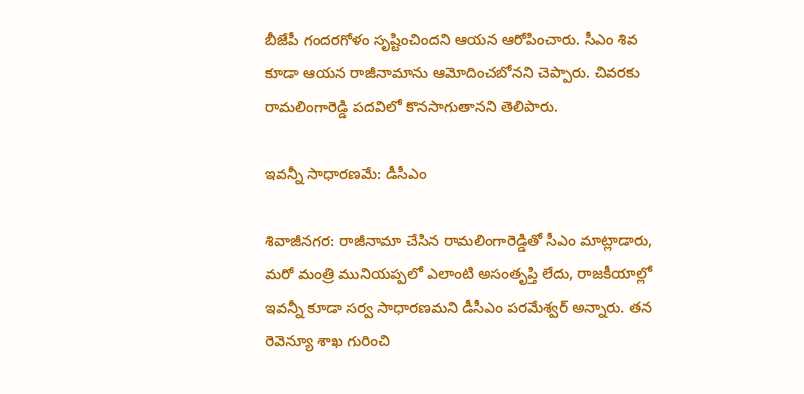బీజేపీ గందరగోళం సృష్టించిందని ఆయన ఆరోపించారు. సీఎం శివ కూడా ఆయన రాజీనామాను ఆమోదించబోనని చెప్పారు. చివరకు రామలింగారెడ్డి పదవిలో కొనసాగుతానని తెలిపారు.

ఇవన్నీ సాధారణమే: డీసీఎం

శివాజీనగర: రాజీనామా చేసిన రామలింగారెడ్డితో సీఎం మాట్లాడారు, మరో మంత్రి మునియప్పలో ఎలాంటి అసంతృప్తి లేదు, రాజకీయాల్లో ఇవన్నీ కూడా సర్వ సాధారణమని డీసీఎం పరమేశ్వర్‌ అన్నారు. తన రెవెన్యూ శాఖ గురించి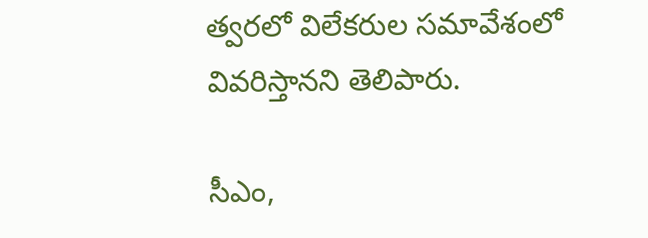త్వరలో విలేకరుల సమావేశంలో వివరిస్తానని తెలిపారు.

సీఎం,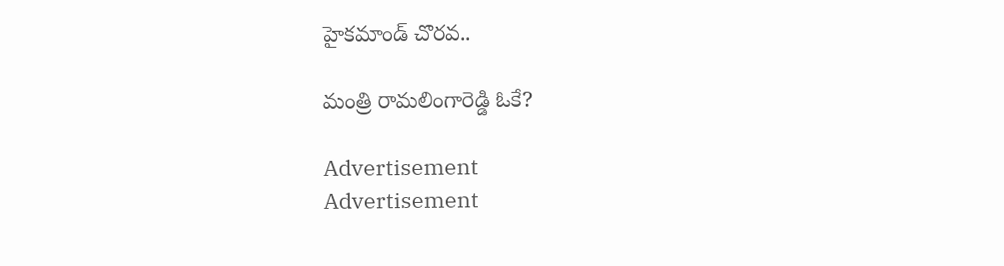హైకమాండ్‌ చొరవ..

మంత్రి రామలింగారెడ్డి ఓకే?

Advertisement
Advertisement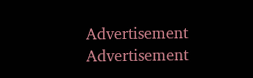Advertisement
Advertisement